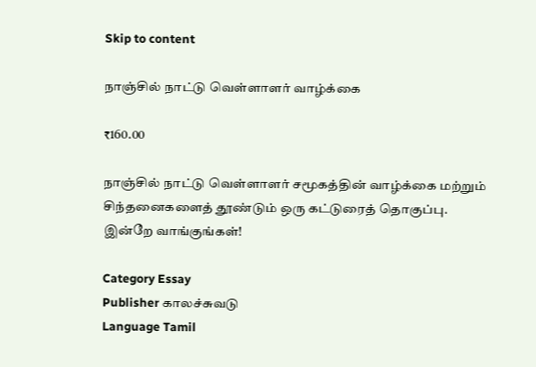Skip to content

நாஞ்சில் நாட்டு வெள்ளாளர் வாழ்க்கை

₹160.00

நாஞ்சில் நாட்டு வெள்ளாளர் சமூகத்தின் வாழ்க்கை மற்றும் சிந்தனைகளைத் தூண்டும் ஒரு கட்டுரைத் தொகுப்பு. இன்றே வாங்குங்கள்!

Category Essay
Publisher காலச்சுவடு
Language Tamil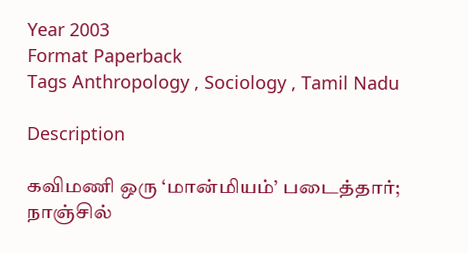Year 2003
Format Paperback
Tags Anthropology , Sociology , Tamil Nadu

Description

கவிமணி ஒரு ‘மான்மியம்’ படைத்தார்; நாஞ்சில்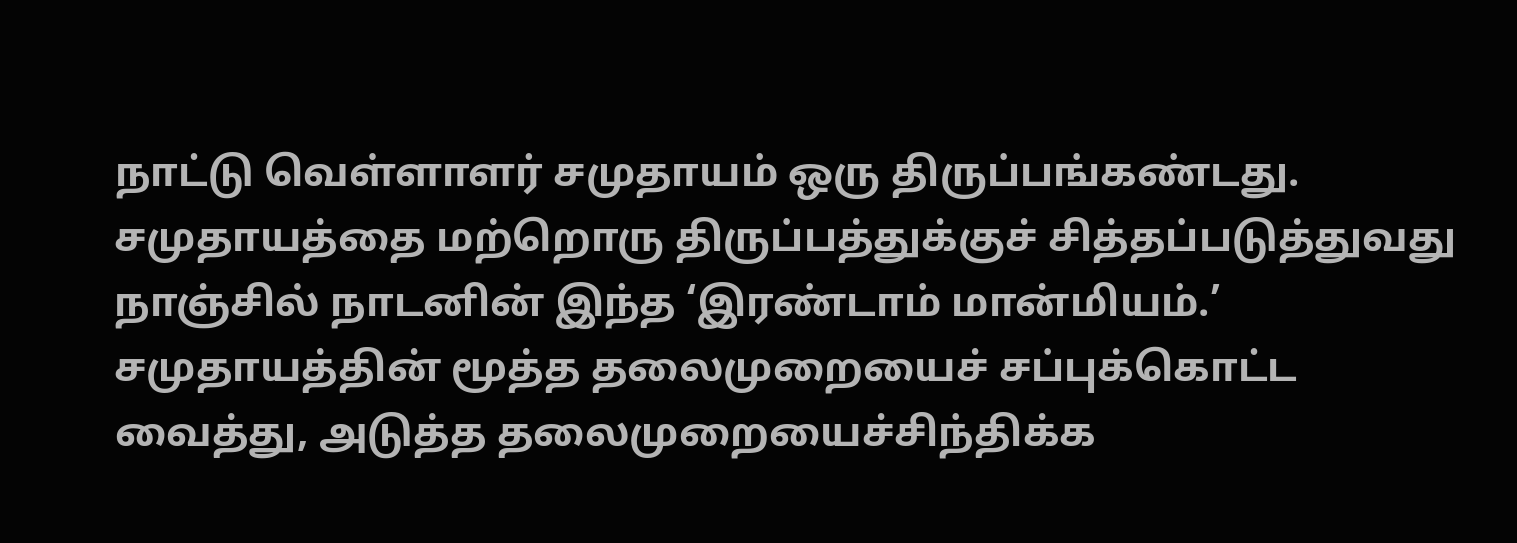நாட்டு வெள்ளாளர் சமுதாயம் ஒரு திருப்பங்கண்டது. சமுதாயத்தை மற்றொரு திருப்பத்துக்குச் சித்தப்படுத்துவது நாஞ்சில் நாடனின் இந்த ‘இரண்டாம் மான்மியம்.’ சமுதாயத்தின் மூத்த தலைமுறையைச் சப்புக்கொட்ட வைத்து, அடுத்த தலைமுறையைச்சிந்திக்க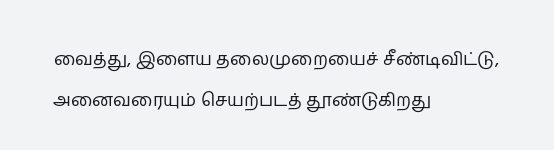வைத்து, இளைய தலைமுறையைச் சீண்டிவிட்டு, அனைவரையும் செயற்படத் தூண்டுகிறது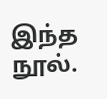இந்த நூல்.